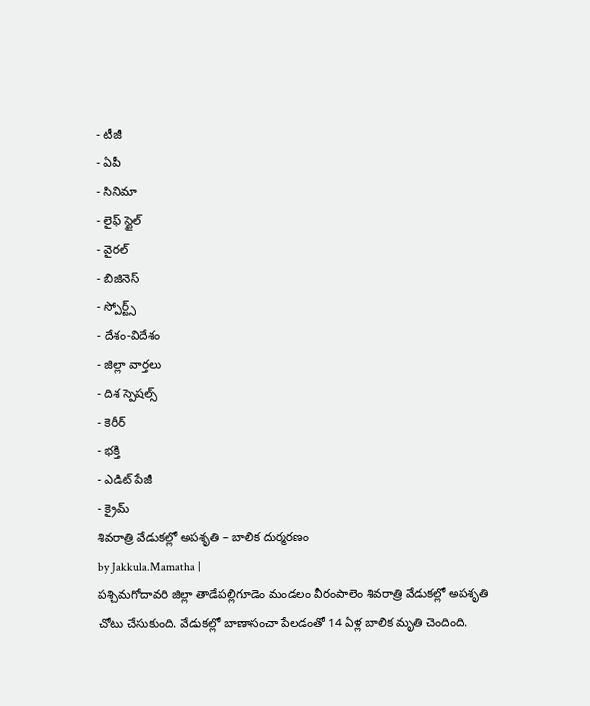- టీజీ
- ఏపీ
- సినిమా
- లైఫ్ స్టైల్
- వైరల్
- బిజినెస్
- స్పోర్ట్స్
- దేశం-విదేశం
- జిల్లా వార్తలు
- దిశ స్పెషల్స్
- కెరీర్
- భక్తి
- ఎడిట్ పేజీ
- క్రైమ్
శివరాత్రి వేడుకల్లో అపశృతి – బాలిక దుర్మరణం
by Jakkula.Mamatha |
పశ్చిమగోదావరి జిల్లా తాడేపల్లిగూడెం మండలం వీరంపాలెం శివరాత్రి వేడుకల్లో అపశృతి చోటు చేసుకుంది. వేడుకల్లో బాణాసంచా పేలడంతో 14 ఏళ్ల బాలిక మృతి చెందింది.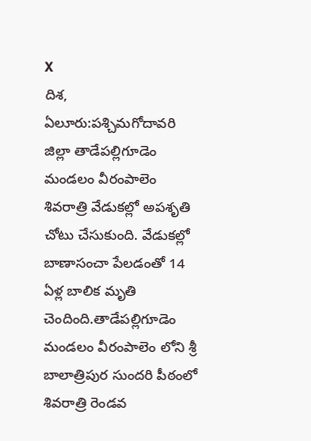X
దిశ, ఏలూరు:పశ్చిమగోదావరి జిల్లా తాడేపల్లిగూడెం మండలం వీరంపాలెం శివరాత్రి వేడుకల్లో అపశృతి చోటు చేసుకుంది. వేడుకల్లో బాణాసంచా పేలడంతో 14 ఏళ్ల బాలిక మృతి చెందింది.తాడేపల్లిగూడెం మండలం వీరంపాలెం లోని శ్రీ బాలాత్రిపుర సుందరి పీఠంలో శివరాత్రి రెండవ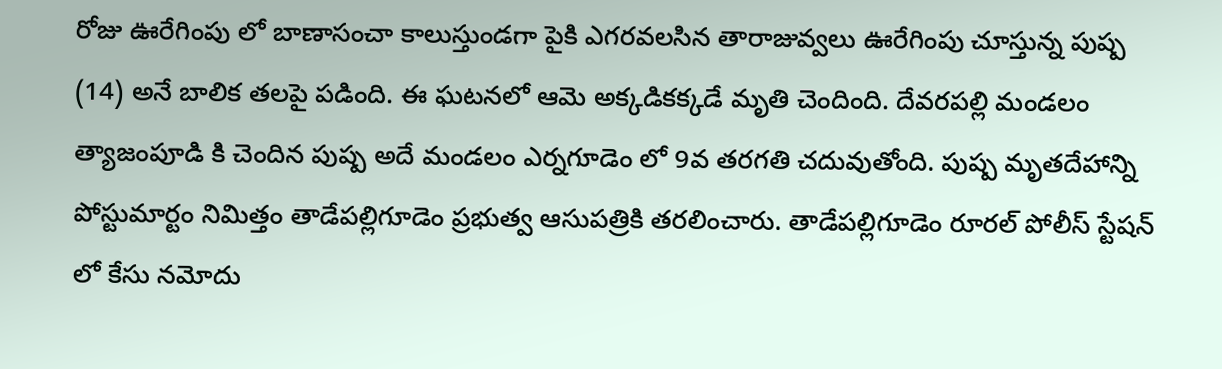రోజు ఊరేగింపు లో బాణాసంచా కాలుస్తుండగా పైకి ఎగరవలసిన తారాజువ్వలు ఊరేగింపు చూస్తున్న పుష్ప (14) అనే బాలిక తలపై పడింది. ఈ ఘటనలో ఆమె అక్కడికక్కడే మృతి చెందింది. దేవరపల్లి మండలం త్యాజంపూడి కి చెందిన పుష్ప అదే మండలం ఎర్నగూడెం లో 9వ తరగతి చదువుతోంది. పుష్ప మృతదేహాన్ని పోస్టుమార్టం నిమిత్తం తాడేపల్లిగూడెం ప్రభుత్వ ఆసుపత్రికి తరలించారు. తాడేపల్లిగూడెం రూరల్ పోలీస్ స్టేషన్ లో కేసు నమోదు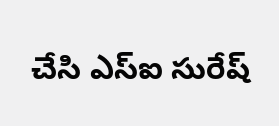చేసి ఎస్ఐ సురేష్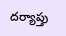దర్యాప్తు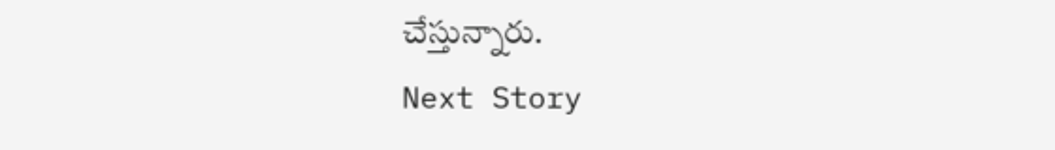చేస్తున్నారు.
Next Story